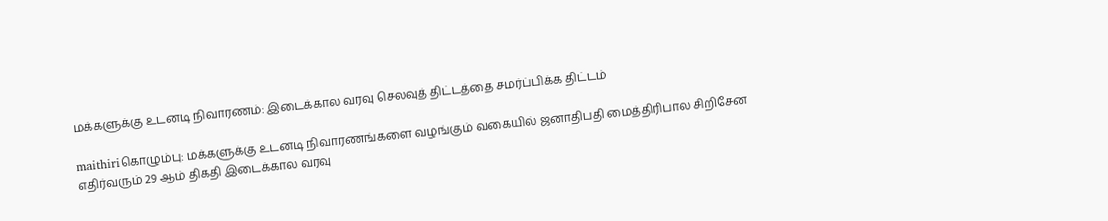மக்களுக்கு உடனடி நிவாரணம்: இடைக்கால வரவு செலவுத் திட்டத்தை சமர்ப்பிக்க திட்டம்

maithiriகொழும்பு: மக்களுக்கு உடனடி நிவாரணங்களை வழங்கும் வகையில் ஜனாதிபதி மைத்திரிபால சிறிசேன எதிர்வரும் 29 ஆம் திகதி இடைக்கால வரவு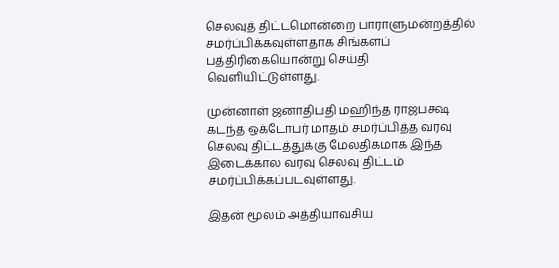செலவுத் திட்டமொன்றை பாராளுமன்றத்தில் சமர்ப்பிக்கவுள்ளதாக சிங்களப் பத்திரிகையொன்று செய்தி வெளியிட்டுள்ளது.

முன்னாள் ஜனாதிபதி மஹிந்த ராஜபக்ஷ கடந்த ஒக்டோபர் மாதம் சமர்ப்பித்த வரவு செலவு திட்டத்துக்கு மேலதிகமாக இந்த இடைக்கால வரவு செலவு திட்டம் சமர்ப்பிக்கப்படவுள்ளது.

இதன் மூலம் அத்தியாவசிய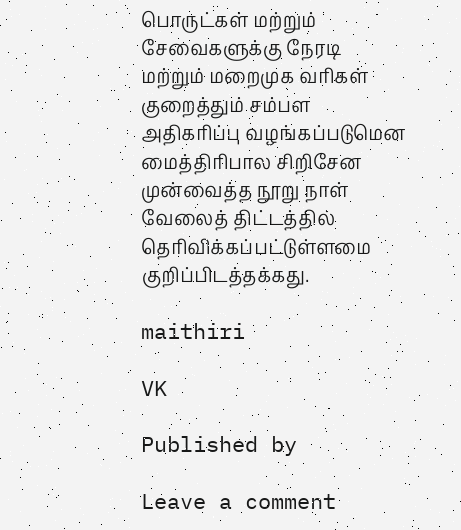பொருட்கள் மற்றும் சேவைகளுக்கு நேரடி மற்றும் மறைமுக வரிகள்  குறைத்தும் சம்பள அதிகரிப்பு வழங்கப்படுமென மைத்திரிபால சிறிசேன முன்வைத்த நூறு நாள் வேலைத் திட்டத்தில் தெரிவிக்கப்பட்டுள்ளமை குறிப்பிடத்தக்கது.

maithiri

VK

Published by

Leave a comment